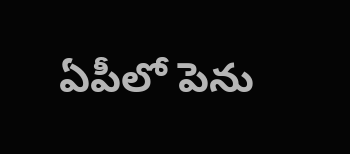ఏపీలో పెను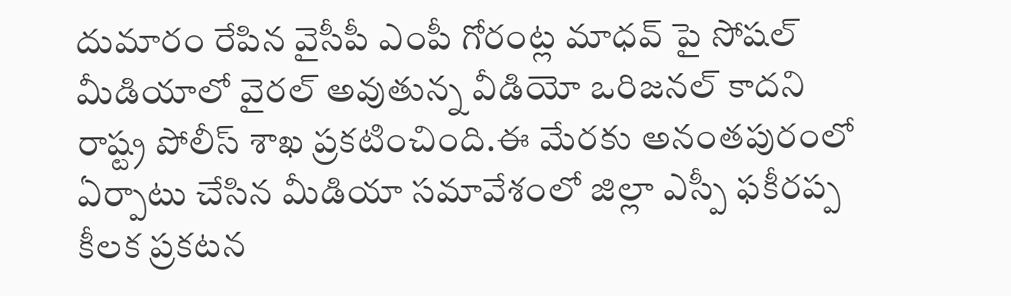దుమారం రేపిన వైసీపీ ఎంపీ గోరంట్ల మాధవ్ పై సోషల్ మీడియాలో వైరల్ అవుతున్న వీడియో ఒరిజనల్ కాదని రాష్ట్ర పోలీస్ శాఖ ప్రకటించింది.ఈ మేరకు అనంతపురంలో ఏర్పాటు చేసిన మీడియా సమావేశంలో జిల్లా ఎస్పీ ఫకీరప్ప కీలక ప్రకటన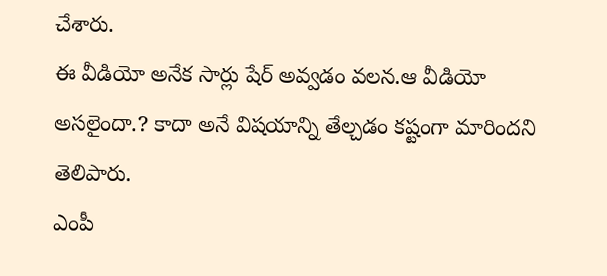చేశారు.
ఈ వీడియో అనేక సార్లు షేర్ అవ్వడం వలన.ఆ వీడియో అసలైందా.? కాదా అనే విషయాన్ని తేల్చడం కష్టంగా మారిందని తెలిపారు.
ఎంపీ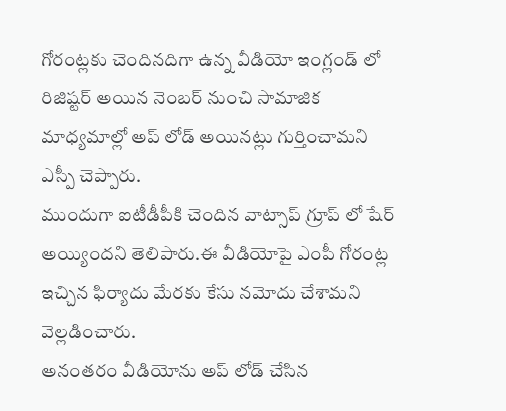గోరంట్లకు చెందినదిగా ఉన్న వీడియో ఇంగ్లండ్ లో రిజిష్టర్ అయిన నెంబర్ నుంచి సామాజిక మాధ్యమాల్లో అప్ లోడ్ అయినట్లు గుర్తించామని ఎస్పీ చెప్పారు.
ముందుగా ఐటీడీపీకి చెందిన వాట్సాప్ గ్రూప్ లో షేర్ అయ్యిందని తెలిపారు.ఈ వీడియోపై ఎంపీ గోరంట్ల ఇచ్చిన ఫిర్యాదు మేరకు కేసు నమోదు చేశామని వెల్లడించారు.
అనంతరం వీడియోను అప్ లోడ్ చేసిన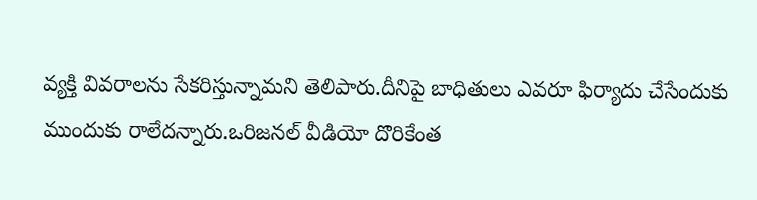వ్యక్తి వివరాలను సేకరిస్తున్నామని తెలిపారు.దీనిపై బాధితులు ఎవరూ ఫిర్యాదు చేసేందుకు ముందుకు రాలేదన్నారు.ఒరిజనల్ వీడియో దొరికేంత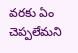వరకు ఏం చెప్పలేమని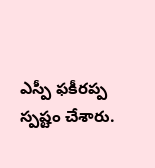ఎస్పీ ఫకీరప్ప స్పష్టం చేశారు.